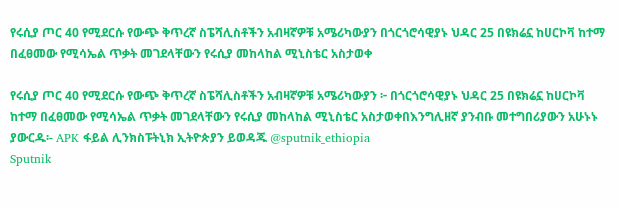የሩሲያ ጦር 40 የሚደርሱ የውጭ ቅጥረኛ ስፔሻሊስቶችን አብዛኛዎቹ አሜሪካውያን በጎርጎሮሳዊያኑ ህዳር 25 በዩክሬኗ ከሀርኮቫ ከተማ በፈፀመው የሚሳኤል ጥቃት መገደላቸውን የሩሲያ መከላከል ሚኒስቴር አስታወቀ

የሩሲያ ጦር 40 የሚደርሱ የውጭ ቅጥረኛ ስፔሻሊስቶችን አብዛኛዎቹ አሜሪካውያን ፦ በጎርጎሮሳዊያኑ ህዳር 25 በዩክሬኗ ከሀርኮቫ ከተማ በፈፀመው የሚሳኤል ጥቃት መገደላቸውን የሩሲያ መከላከል ሚኒስቴር አስታወቀበእንግሊዘኛ ያንብቡ መተግበሪያውን አሁኑኑ ያውርዱ፡- APK ፋይል ሊንክስፑትኒክ ኢትዮጵያን ይወዳጁ @sputnik_ethiopia
Sputnik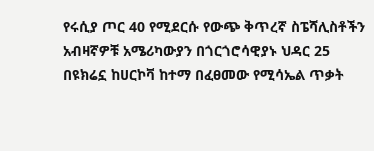የሩሲያ ጦር 40 የሚደርሱ የውጭ ቅጥረኛ ስፔሻሊስቶችን አብዛኛዎቹ አሜሪካውያን በጎርጎሮሳዊያኑ ህዳር 25 በዩክሬኗ ከሀርኮቫ ከተማ በፈፀመው የሚሳኤል ጥቃት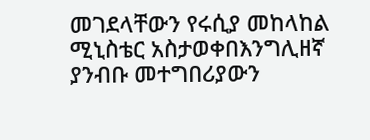መገደላቸውን የሩሲያ መከላከል ሚኒስቴር አስታወቀበእንግሊዘኛ ያንብቡ መተግበሪያውን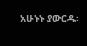አሁኑኑ ያውርዱ፡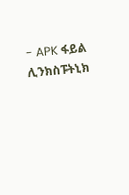- APK ፋይል ሊንክስፑትኒክ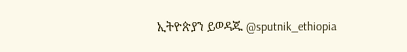ኢትዮጵያን ይወዳጁ @sputnik_ethiopia